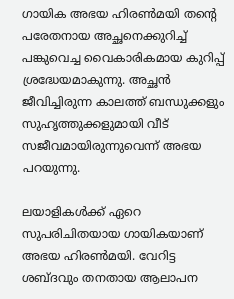ഗായിക അഭയ ഹിരൺമയി തന്റെ പരേതനായ അച്ഛനെക്കുറിച്ച് പങ്കുവെച്ച വൈകാരികമായ കുറിപ്പ് ശ്രദ്ധേയമാകുന്നു. അച്ഛൻ ജീവിച്ചിരുന്ന കാലത്ത് ബന്ധുക്കളും സുഹൃത്തുക്കളുമായി വീട് സജീവമായിരുന്നുവെന്ന് അഭയ പറയുന്നു.

ലയാളികള്‍ക്ക് ഏറെ സുപരിചിതയായ ഗായികയാണ് അഭയ ഹിരണ്‍മയി. വേറിട്ട ശബ്ദവും തനതായ ആലാപന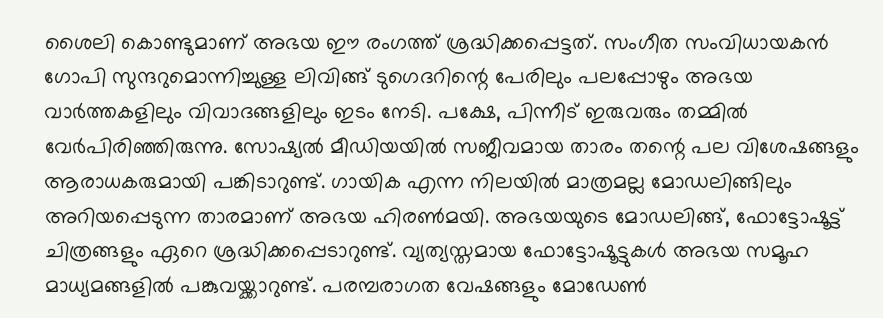ശൈലി കൊണ്ടുമാണ് അഭയ ഈ രംഗത്ത് ശ്രദ്ധിക്കപ്പെട്ടത്. സംഗീത സംവിധായകൻ ഗോപി സുന്ദറുമൊന്നിച്ചുള്ള ലിവിങ്ങ് ടുഗെദറിന്റെ പേരിലും പലപ്പോഴും അഭയ വാർത്തകളിലും വിവാദങ്ങളിലും ഇടം നേടി. പക്ഷേ, പിന്നീട് ഇരുവരും തമ്മിൽ വേർപിരിഞ്ഞിരുന്നു. സോഷ്യല്‍ മീഡിയയില്‍ സജീവമായ താരം തന്റെ പല വിശേഷങ്ങളും ആരാധകരുമായി പങ്കിടാറുണ്ട്. ഗായിക എന്ന നിലയിൽ മാത്രമല്ല മോഡലിങ്ങിലും അറിയപ്പെടുന്ന താരമാണ് അഭയ ഹിരൺമയി. അഭയയുടെ മോഡലിങ്ങ്, ഫോട്ടോഷൂട്ട് ചിത്രങ്ങളും ഏറെ ശ്രദ്ധിക്കപ്പെടാറുണ്ട്. വ്യത്യസ്തമായ ഫോട്ടോഷൂട്ടുകൾ അഭയ സമൂഹ മാധ്യമങ്ങളിൽ പങ്കുവയ്ക്കാറുണ്ട്. പരമ്പരാഗത വേഷങ്ങളും മോഡേണ്‍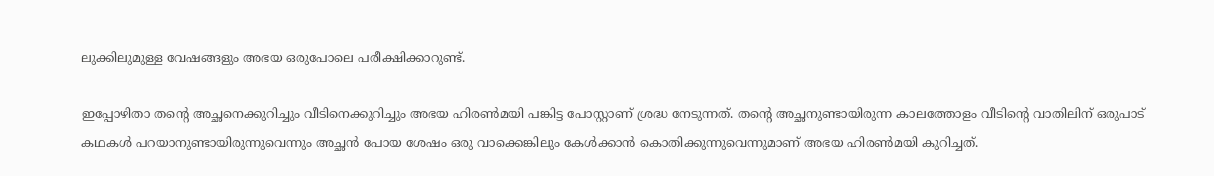ലുക്കിലുമുള്ള വേഷങ്ങളും അഭയ ഒരുപോലെ പരീക്ഷിക്കാറുണ്ട്.

ഇപ്പോഴിതാ തന്റെ അച്ഛനെക്കുറിച്ചും വീടിനെക്കുറിച്ചും അഭയ ഹിരണ്‍മയി പങ്കിട്ട പോസ്റ്റാണ് ശ്രദ്ധ നേടുന്നത്. തന്റെ അച്ഛനുണ്ടായിരുന്ന കാലത്തോളം വീടിന്റെ വാതിലിന് ഒരുപാട് കഥകള്‍ പറയാനുണ്ടായിരുന്നുവെന്നും അച്ഛന്‍ പോയ ശേഷം ഒരു വാക്കെങ്കിലും കേള്‍ക്കാന്‍ കൊതിക്കുന്നുവെന്നുമാണ് അഭയ ഹിരണ്‍മയി കുറിച്ചത്.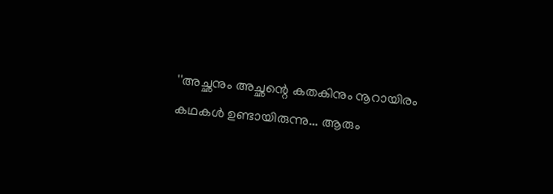''അച്ഛനും അച്ഛന്റെ കതകിനും നൂറായിരം കഥകൾ ഉണ്ടായിരുന്നു... ആരും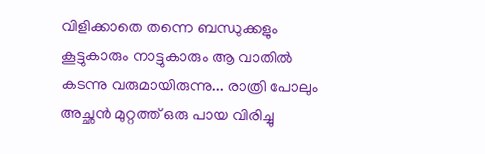വിളിക്കാതെ തന്നെ ബന്ധുക്കളും കൂട്ടുകാരും നാട്ടുകാരും ആ വാതിൽ കടന്നു വരുമായിരുന്നു... രാത്രി പോലും അച്ഛൻ മുറ്റത്ത് ഒരു പായ വിരിച്ചു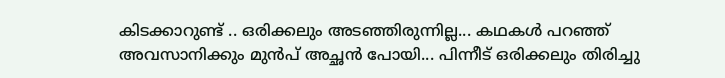കിടക്കാറുണ്ട് .. ഒരിക്കലും അടഞ്ഞിരുന്നില്ല... കഥകൾ പറഞ്ഞ് അവസാനിക്കും മുൻപ് അച്ഛൻ പോയി... പിന്നീട് ഒരിക്കലും തിരിച്ചു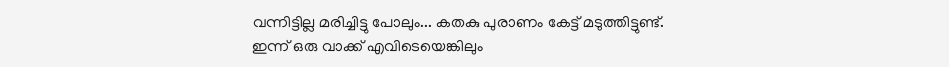വന്നിട്ടില്ല മരിച്ചിട്ടു പോലും... കതകു പുരാണം കേട്ട് മടുത്തിട്ടുണ്ട്. ഇന്ന് ഒരു വാക്ക് എവിടെയെങ്കിലും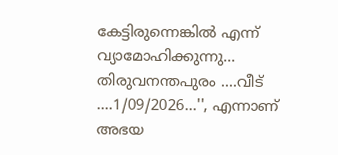കേട്ടിരുന്നെങ്കിൽ എന്ന് വ്യാമോഹിക്കുന്നു... തിരുവനന്തപുരം ....വീട് ....1/09/2026...'', എന്നാണ് അഭയ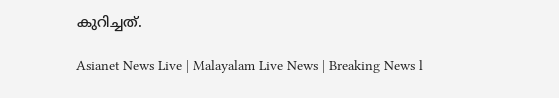കുറിച്ചത്.

Asianet News Live | Malayalam Live News | Breaking News l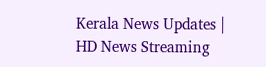Kerala News Updates | HD News Streaming